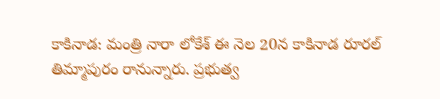కాకినాడ: మంత్రి నారా లోకేశ్ ఈ నెల 20న కాకినాడ రూరల్ తిమ్మాపురం రానున్నారు. ప్రభుత్వ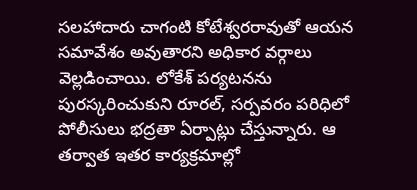సలహాదారు చాగంటి కోటేశ్వరరావుతో ఆయన సమావేశం అవుతారని అధికార వర్గాలు వెల్లడించాయి. లోకేశ్ పర్యటనను పురస్కరించుకుని రూరల్, సర్పవరం పరిధిలో పోలీసులు భద్రతా ఏర్పాట్లు చేస్తున్నారు. ఆ తర్వాత ఇతర కార్యక్రమాల్లో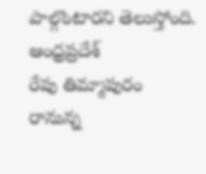పాల్గొంటారని తెలుస్తోంది.
ఆంధ్రప్రదేశ్
రేపు తిమ్మాపురం రానున్న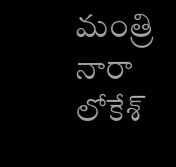మంత్రి నారా లోకేశ్